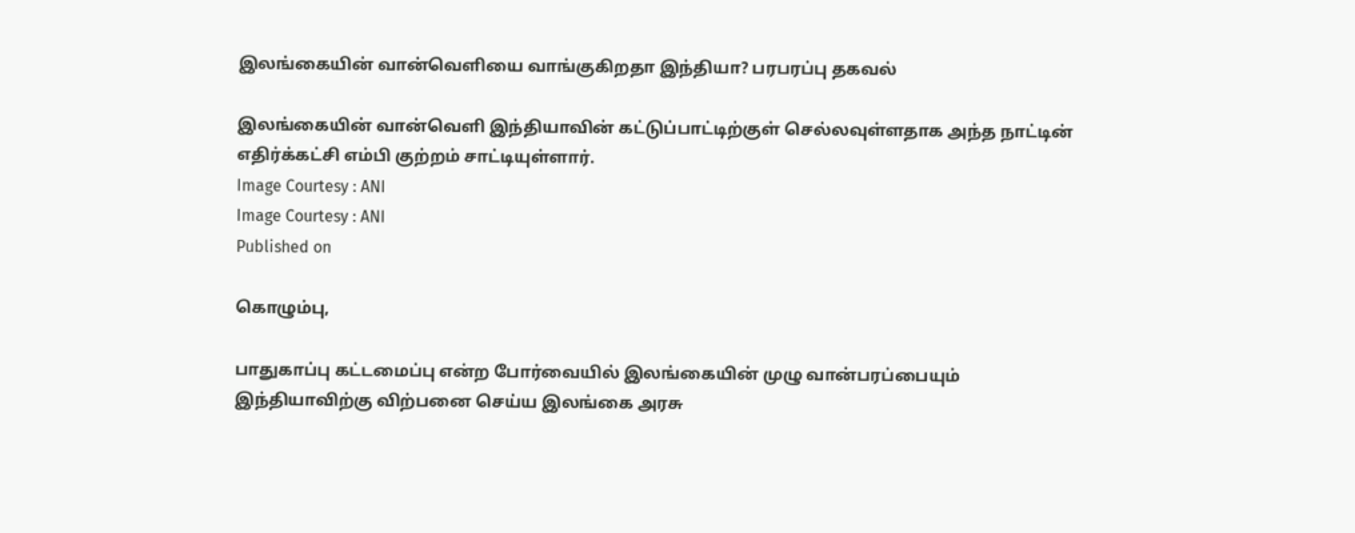இலங்கையின் வான்வெளியை வாங்குகிறதா இந்தியா? பரபரப்பு தகவல்

இலங்கையின் வான்வெளி இந்தியாவின் கட்டுப்பாட்டிற்குள் செல்லவுள்ளதாக அந்த நாட்டின் எதிர்க்கட்சி எம்பி குற்றம் சாட்டியுள்ளார்.
Image Courtesy : ANI
Image Courtesy : ANI
Published on

கொழும்பு,

பாதுகாப்பு கட்டமைப்பு என்ற போர்வையில் இலங்கையின் முழு வான்பரப்பையும் இந்தியாவிற்கு விற்பனை செய்ய இலங்கை அரசு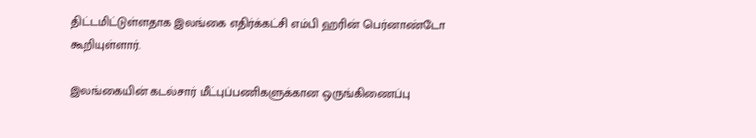திட்டமிட்டுள்ளதாக இலங்கை எதிர்க்கட்சி எம்பி ஹரின் பெர்னாண்டோ கூறியுள்ளார்.

இலங்கையின் கடல்சார் மீட்புப்பணிகளுக்கான ஒருங்கிணைப்பு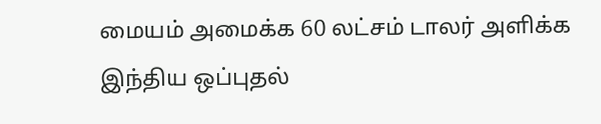மையம் அமைக்க 60 லட்சம் டாலர் அளிக்க இந்திய ஒப்புதல்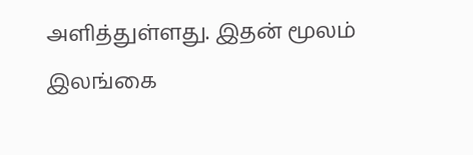அளித்துள்ளது. இதன் மூலம் இலங்கை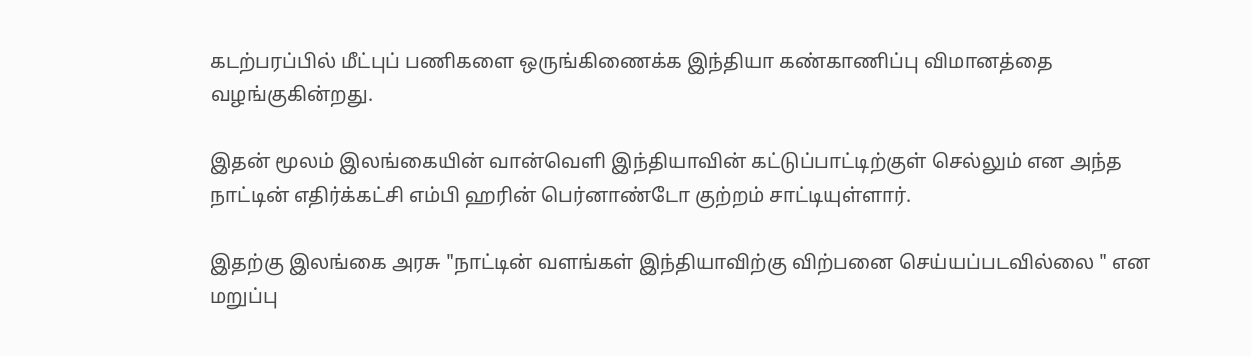கடற்பரப்பில் மீட்புப் பணிகளை ஒருங்கிணைக்க இந்தியா கண்காணிப்பு விமானத்தை வழங்குகின்றது.

இதன் மூலம் இலங்கையின் வான்வெளி இந்தியாவின் கட்டுப்பாட்டிற்குள் செல்லும் என அந்த நாட்டின் எதிர்க்கட்சி எம்பி ஹரின் பெர்னாண்டோ குற்றம் சாட்டியுள்ளார்.

இதற்கு இலங்கை அரசு "நாட்டின் வளங்கள் இந்தியாவிற்கு விற்பனை செய்யப்படவில்லை " என மறுப்பு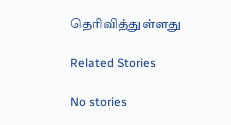தெரிவித்துள்ளது

Related Stories

No stories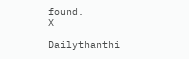found.
X

Dailythanthi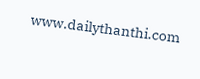www.dailythanthi.com